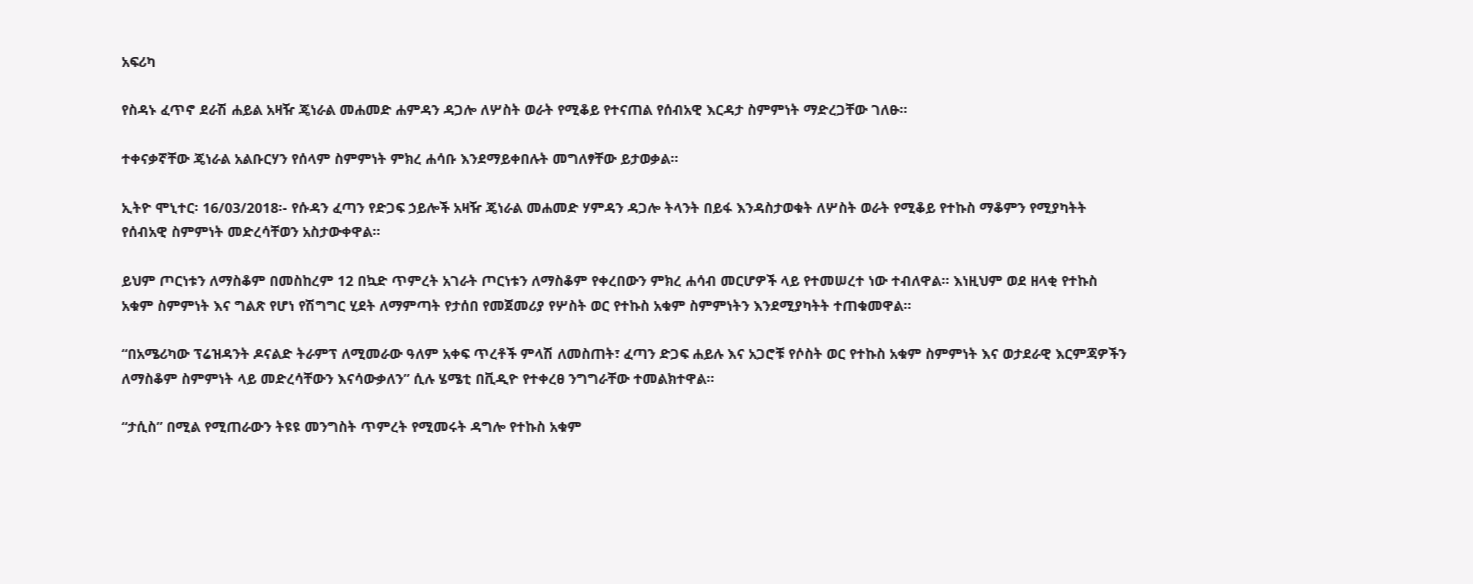አፍሪካ

የስዳኑ ፈጥኖ ደራሽ ሐይል አዛዥ ጄነራል መሐመድ ሐምዳን ዳጋሎ ለሦስት ወራት የሚቆይ የተናጠል የሰብአዊ እርዳታ ስምምነት ማድረጋቸው ገለፁ፡፡

ተቀናቃኛቸው ጄነራል አልቡርሃን የሰላም ስምምነት ምክረ ሐሳቡ እንደማይቀበሉት መግለፃቸው ይታወቃል፡፡

ኢትዮ ሞኒተር፡ 16/03/2018፡- የሱዳን ፈጣን የድጋፍ ኃይሎች አዛዥ ጄነራል መሐመድ ሃምዳን ዳጋሎ ትላንት በይፋ እንዳስታወቁት ለሦስት ወራት የሚቆይ የተኩስ ማቆምን የሚያካትት የሰብአዊ ስምምነት መድረሳቸወን አስታውቀዋል።

ይህም ጦርነቱን ለማስቆም በመስከረም 12 በኳድ ጥምረት አገራት ጦርነቱን ለማስቆም የቀረበውን ምክረ ሐሳብ መርሆዎች ላይ የተመሠረተ ነው ተብለዋል። እነዚህም ወደ ዘላቂ የተኩስ አቁም ስምምነት እና ግልጽ የሆነ የሽግግር ሂደት ለማምጣት የታሰበ የመጀመሪያ የሦስት ወር የተኩስ አቁም ስምምነትን እንደሚያካትት ተጠቁመዋል።

“በአሜሪካው ፕሬዝዳንት ዶናልድ ትራምፕ ለሚመራው ዓለም አቀፍ ጥረቶች ምላሽ ለመስጠት፣ ፈጣን ድጋፍ ሐይሉ እና አጋሮቹ የሶስት ወር የተኩስ አቁም ስምምነት እና ወታደራዊ እርምጃዎችን ለማስቆም ስምምነት ላይ መድረሳቸውን እናሳውቃለን” ሲሉ ሄሜቲ በቪዲዮ የተቀረፀ ንግግራቸው ተመልክተዋል።

“ታሲስ” በሚል የሚጠራውን ትዩዩ መንግስት ጥምረት የሚመሩት ዳግሎ የተኩስ አቁም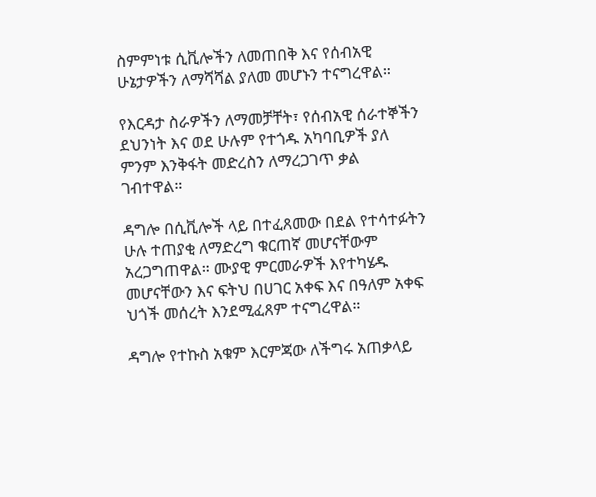ስምምነቱ ሲቪሎችን ለመጠበቅ እና የሰብአዊ ሁኔታዎችን ለማሻሻል ያለመ መሆኑን ተናግረዋል።

የእርዳታ ስራዎችን ለማመቻቸት፣ የሰብአዊ ሰራተኞችን ደህንነት እና ወደ ሁሉም የተጎዱ አካባቢዎች ያለ ምንም እንቅፋት መድረስን ለማረጋገጥ ቃል ገብተዋል።

ዳግሎ በሲቪሎች ላይ በተፈጸመው በደል የተሳተፉትን ሁሉ ተጠያቂ ለማድረግ ቁርጠኛ መሆናቸውም አረጋግጠዋል። ሙያዊ ምርመራዎች እየተካሄዱ መሆናቸውን እና ፍትህ በሀገር አቀፍ እና በዓለም አቀፍ ህጎች መሰረት እንደሚፈጸም ተናግረዋል።

ዳግሎ የተኩስ አቁም እርምጃው ለችግሩ አጠቃላይ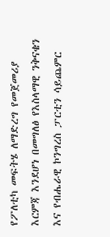የፖለቲካ መፍትሄ ለማድረግ የመጀመሪያ እርምጃ እንደሆነ በመግለፅ የእስላማዊ ንቅናቄን እና የብሔራዊ ኮንግረስ ፓርቲን ሳይጨምር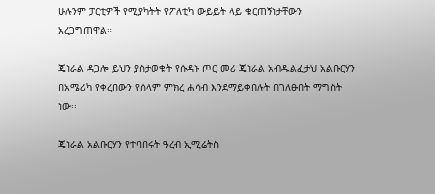ሁሉንም ፓርቲዎች የሚያካትት የፖለቲካ ውይይት ላይ ቁርጠኝነታቸውን አረጋግጠዋል።

ጄነራል ዳጋሎ ይህን ያስታወቁት የሱዳኑ ጦር መሪ ጄነራል አብዱልፈታህ አልቡርሃን በአሜሪካ የቀረበውን የሰላም ምክረ ሐሳብ እንደማይቀበሉት በገለፁበት ማግስት ነው፡፡

ጄነራል አልቡርሃን የተባበሩት ዓረብ ኢሚሬትስ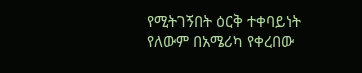የሚትገኝበት ዕርቅ ተቀባይነት የለውም በአሜሪካ የቀረበው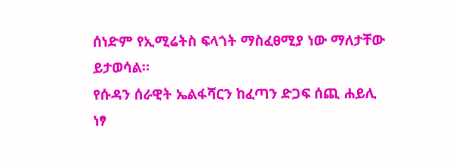ሰነድም የኢሚሬትስ ፍላጎት ማስፈፀሚያ ነው ማለታቸው ይታወሳል፡፡
የሱዳን ሰራዊት ኤልፋሻርን ከፈጣን ድጋፍ ሰጪ ሐይሊ ነፃ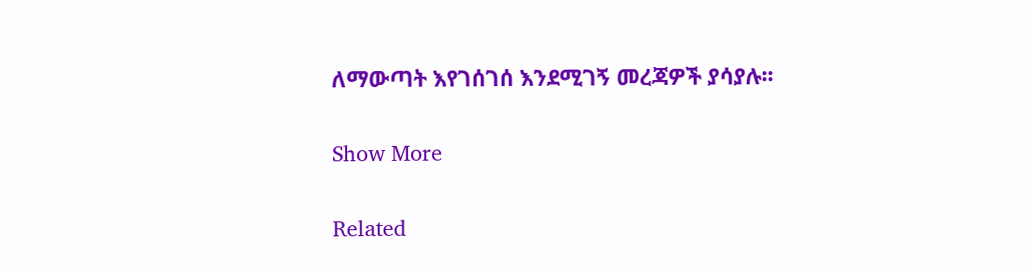ለማውጣት እየገሰገሰ እንደሚገኝ መረጃዎች ያሳያሉ፡፡

Show More

Related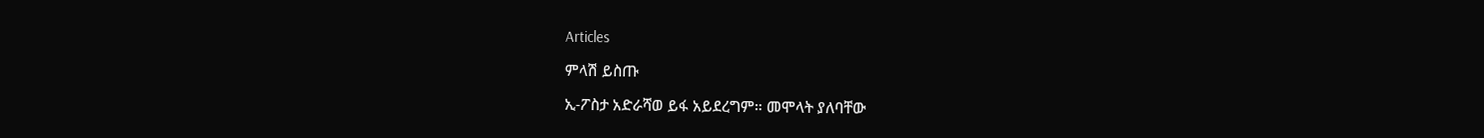Articles

ምላሽ ይስጡ

ኢ-ፖስታ አድራሻወ ይፋ አይደረግም። መሞላት ያለባቸው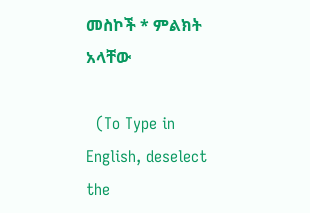መስኮች * ምልክት አላቸው

  (To Type in English, deselect the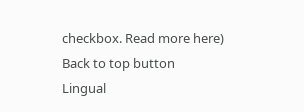checkbox. Read more here)
Back to top button
Lingual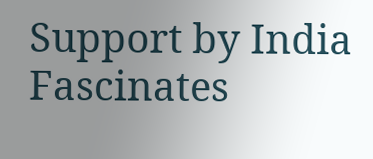Support by India Fascinates